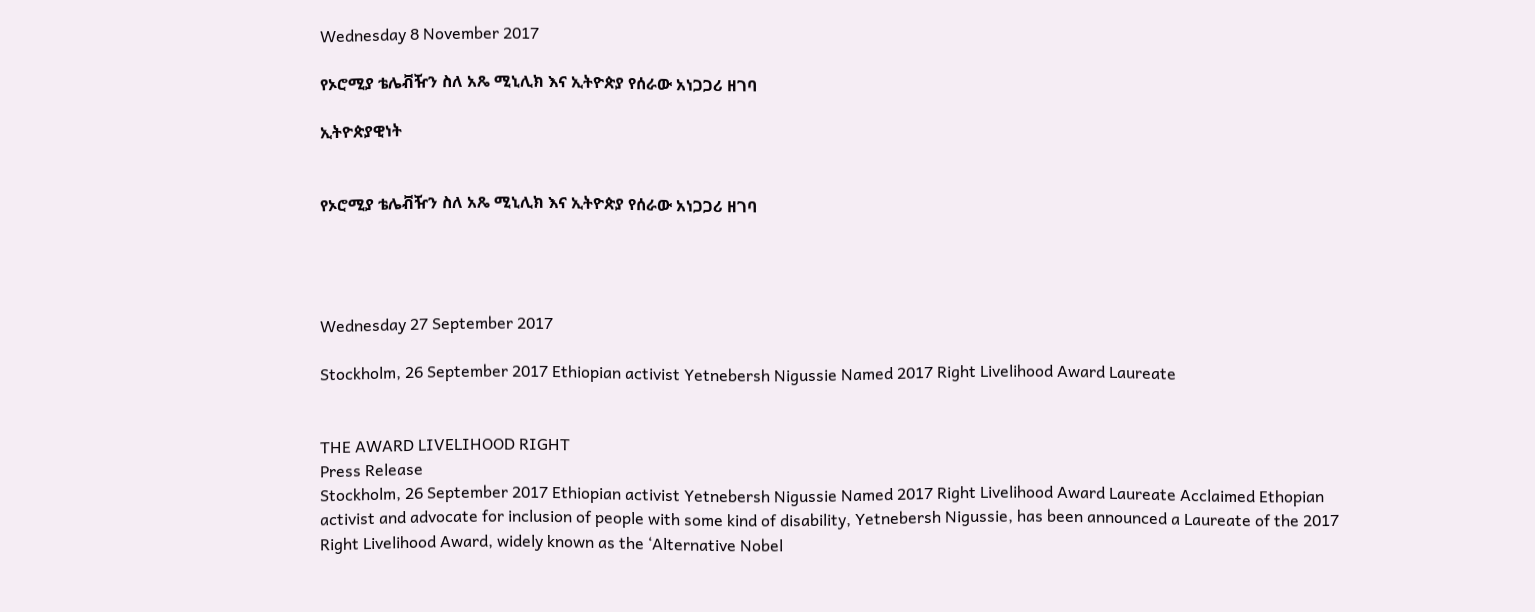Wednesday 8 November 2017

የኦሮሚያ ቴሌቭዥን ስለ አጼ ሚኒሊክ እና ኢትዮጵያ የሰራው አነጋጋሪ ዘገባ

ኢትዮጵያዊነት


የኦሮሚያ ቴሌቭዥን ስለ አጼ ሚኒሊክ እና ኢትዮጵያ የሰራው አነጋጋሪ ዘገባ




Wednesday 27 September 2017

Stockholm, 26 September 2017 Ethiopian activist Yetnebersh Nigussie Named 2017 Right Livelihood Award Laureate


THE AWARD LIVELIHOOD RIGHT
Press Release
Stockholm, 26 September 2017 Ethiopian activist Yetnebersh Nigussie Named 2017 Right Livelihood Award Laureate Acclaimed Ethopian activist and advocate for inclusion of people with some kind of disability, Yetnebersh Nigussie, has been announced a Laureate of the 2017 Right Livelihood Award, widely known as the ‘Alternative Nobel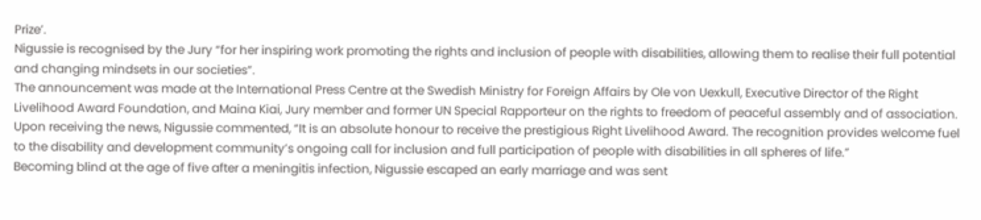Prize’.
Nigussie is recognised by the Jury “for her inspiring work promoting the rights and inclusion of people with disabilities, allowing them to realise their full potential and changing mindsets in our societies”.
The announcement was made at the International Press Centre at the Swedish Ministry for Foreign Affairs by Ole von Uexkull, Executive Director of the Right Livelihood Award Foundation, and Maina Kiai, Jury member and former UN Special Rapporteur on the rights to freedom of peaceful assembly and of association.
Upon receiving the news, Nigussie commented, “It is an absolute honour to receive the prestigious Right Livelihood Award. The recognition provides welcome fuel to the disability and development community’s ongoing call for inclusion and full participation of people with disabilities in all spheres of life.”
Becoming blind at the age of five after a meningitis infection, Nigussie escaped an early marriage and was sent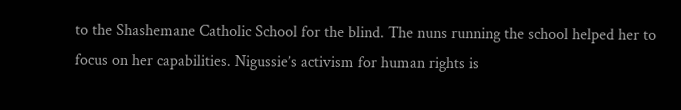to the Shashemane Catholic School for the blind. The nuns running the school helped her to focus on her capabilities. Nigussie’s activism for human rights is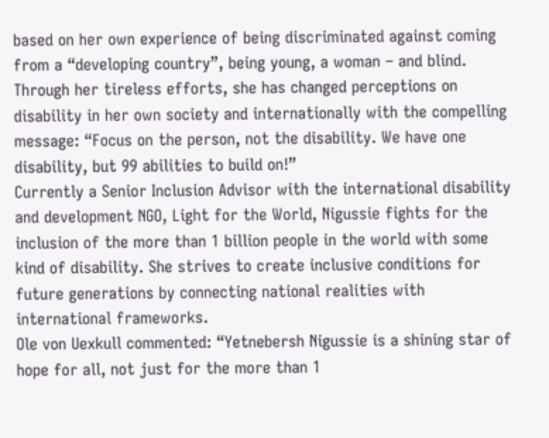based on her own experience of being discriminated against coming from a “developing country”, being young, a woman – and blind.
Through her tireless efforts, she has changed perceptions on disability in her own society and internationally with the compelling message: “Focus on the person, not the disability. We have one disability, but 99 abilities to build on!”
Currently a Senior Inclusion Advisor with the international disability and development NGO, Light for the World, Nigussie fights for the inclusion of the more than 1 billion people in the world with some kind of disability. She strives to create inclusive conditions for future generations by connecting national realities with international frameworks.
Ole von Uexkull commented: “Yetnebersh Nigussie is a shining star of hope for all, not just for the more than 1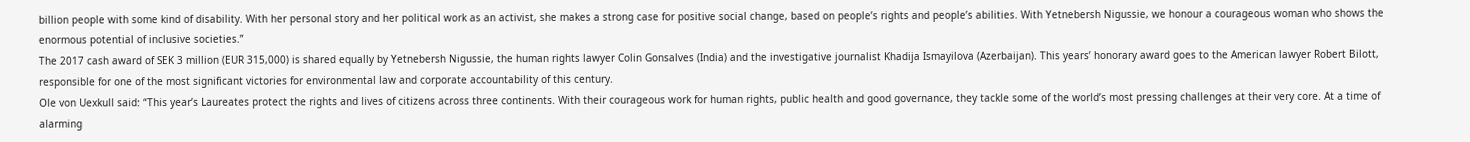billion people with some kind of disability. With her personal story and her political work as an activist, she makes a strong case for positive social change, based on people’s rights and people’s abilities. With Yetnebersh Nigussie, we honour a courageous woman who shows the enormous potential of inclusive societies.”
The 2017 cash award of SEK 3 million (EUR 315,000) is shared equally by Yetnebersh Nigussie, the human rights lawyer Colin Gonsalves (India) and the investigative journalist Khadija Ismayilova (Azerbaijan). This years’ honorary award goes to the American lawyer Robert Bilott, responsible for one of the most significant victories for environmental law and corporate accountability of this century.
Ole von Uexkull said: “This year’s Laureates protect the rights and lives of citizens across three continents. With their courageous work for human rights, public health and good governance, they tackle some of the world’s most pressing challenges at their very core. At a time of alarming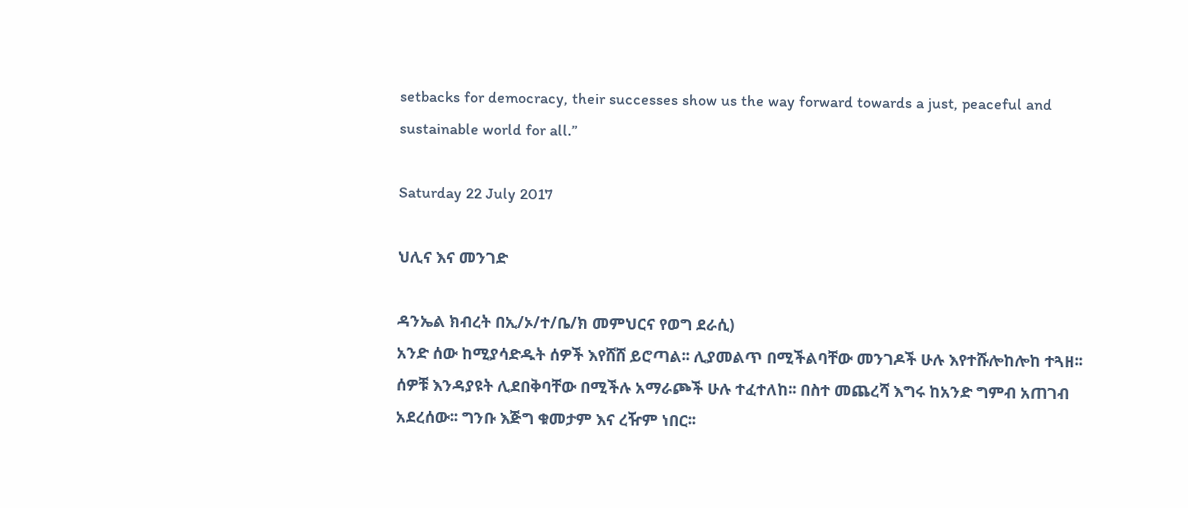setbacks for democracy, their successes show us the way forward towards a just, peaceful and sustainable world for all.”

Saturday 22 July 2017

ህሊና እና መንገድ

ዳንኤል ክብረት በኢ/ኦ/ተ/ቤ/ክ መምህርና የወግ ደራሲ)
አንድ ሰው ከሚያሳድዱት ሰዎች እየሸሸ ይሮጣል፡፡ ሊያመልጥ በሚችልባቸው መንገዶች ሁሉ እየተሹሎከሎከ ተጓዘ፡፡ ሰዎቹ እንዳያዩት ሊደበቅባቸው በሚችሉ አማራጮች ሁሉ ተፈተለከ፡፡ በስተ መጨረሻ እግሩ ከአንድ ግምብ አጠገብ አደረሰው፡፡ ግንቡ እጅግ ቁመታም እና ረዥም ነበር፡፡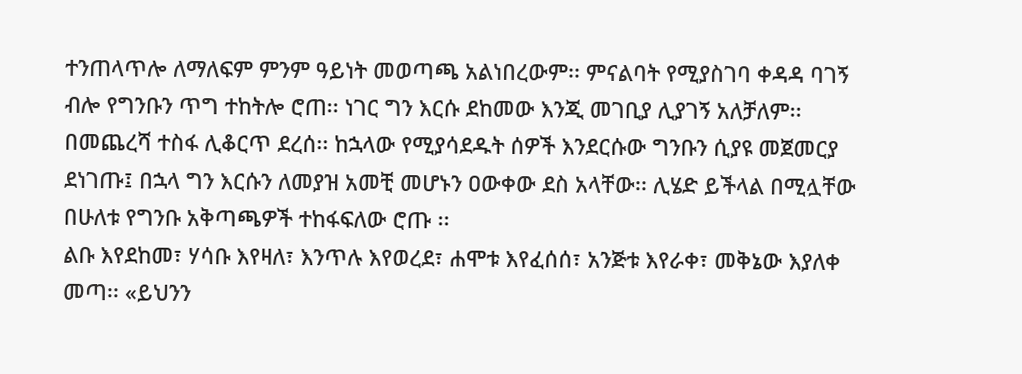ተንጠላጥሎ ለማለፍም ምንም ዓይነት መወጣጫ አልነበረውም፡፡ ምናልባት የሚያስገባ ቀዳዳ ባገኝ ብሎ የግንቡን ጥግ ተከትሎ ሮጠ፡፡ ነገር ግን እርሱ ደከመው እንጂ መገቢያ ሊያገኝ አለቻለም፡፡
በመጨረሻ ተስፋ ሊቆርጥ ደረሰ፡፡ ከኋላው የሚያሳደዱት ሰዎች እንደርሱው ግንቡን ሲያዩ መጀመርያ ደነገጡ፤ በኋላ ግን እርሱን ለመያዝ አመቺ መሆኑን ዐውቀው ደስ አላቸው፡፡ ሊሄድ ይችላል በሚሏቸው በሁለቱ የግንቡ አቅጣጫዎች ተከፋፍለው ሮጡ ፡፡
ልቡ እየደከመ፣ ሃሳቡ እየዛለ፣ እንጥሉ እየወረደ፣ ሐሞቱ እየፈሰሰ፣ አንጅቱ እየራቀ፣ መቅኔው እያለቀ መጣ፡፡ «ይህንን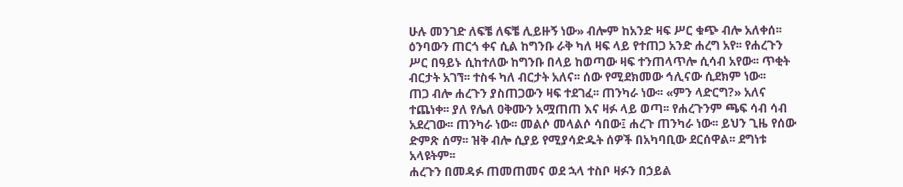ሁሉ መንገድ ለፍቼ ለፍቼ ሊይዙኝ ነው» ብሎም ከአንድ ዛፍ ሥር ቁጭ ብሎ አለቀሰ፡፡ ዕንባውን ጠርጎ ቀና ሲል ከግንቡ ራቅ ካለ ዛፍ ላይ የተጠጋ አንድ ሐረግ አየ፡፡ የሐረጉን ሥር በዓይኑ ሲከተለው ከግንቡ በላይ ከወጣው ዛፍ ተንጠላጥሎ ሲሳብ አየው፡፡ ጥቂት ብርታት አገኘ፡፡ ተስፋ ካለ ብርታት አለና፡፡ ሰው የሚደክመው ኅሊናው ሲደክም ነው፡፡
ጠጋ ብሎ ሐረጉን ያስጠጋውን ዛፍ ተደገፈ፡፡ ጠንካራ ነው፡፡ «ምን ላድርግ?» አለና ተጨነቀ፡፡ ያለ የሌለ ዐቅሙን አሟጠጠ እና ዛፉ ላይ ወጣ፡፡ የሐረጉንም ጫፍ ሳብ ሳብ አደረገው፡፡ ጠንካራ ነው፡፡ መልሶ መላልሶ ሳበው፤ ሐረጉ ጠንካራ ነው፡፡ ይህን ጊዜ የሰው ድምጽ ሰማ፡፡ ዝቅ ብሎ ሲያይ የሚያሳድዱት ሰዎች በአካባቢው ደርሰዋል፡፡ ደግነቱ አላዩትም፡፡
ሐረጉን በመዳፉ ጠመጠመና ወደ ኋላ ተስቦ ዛፉን በኃይል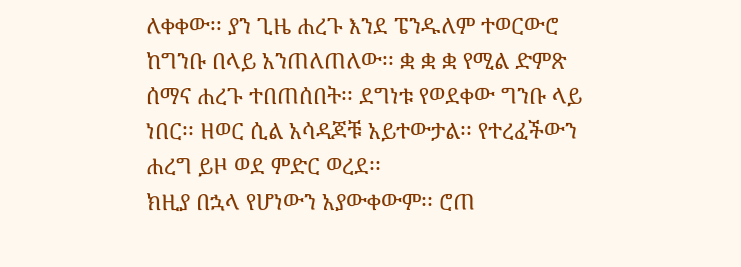ለቀቀው፡፡ ያን ጊዜ ሐረጉ እንደ ፔንዱለም ተወርውሮ ከግንቡ በላይ አንጠለጠለው፡፡ ቋ ቋ ቋ የሚል ድምጽ ሰማና ሐረጉ ተበጠሰበት፡፡ ደግነቱ የወደቀው ግንቡ ላይ ነበር፡፡ ዘወር ሲል አሳዳጆቹ አይተውታል፡፡ የተረፈችውን ሐረግ ይዞ ወደ ምድር ወረደ፡፡
ክዚያ በኋላ የሆነውን አያውቀውም፡፡ ሮጠ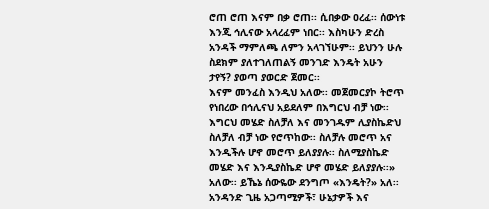ሮጠ ሮጠ እናም በቃ ሮጠ፡፡ ሲበቃው ዐረፈ፡፡ ሰውነቱ እንጂ ኅሊናው አላረፈም ነበር፡፡ እስካሁን ድረስ አንዳች ማምለጫ ለምን አላገኘሁም፡፡ ይህንን ሁሉ ስደክም ያለተገለጠልኝ መንገድ እንዴት አሁን ታየኝ? ያወጣ ያወርድ ጀመር፡፡
እናም መንፈስ እንዲህ አለው፡፡ መጀመርያኮ ትሮጥ የነበረው በኅሊናህ አይደለም በእግርህ ብቻ ነው፡፡ እግርህ መሄድ ስለቻለ እና መንገዱም ሊያስኬድህ ስለቻለ ብቻ ነው የሮጥከው፡፡ ስለቻሉ መሮጥ አና እንዲችሉ ሆኖ መሮጥ ይለያያሉ፡፡ ስለሚያስኬድ መሄድ እና እንዲያስኬድ ሆኖ መሄድ ይለያያሉ፡፡» አለው፡፡ ይኼኔ ሰውዬው ደንግጦ «እንዴት?» አለ፡፡
አንዳንድ ጊዜ አጋጣሚዎች፣ ሁኔታዎች እና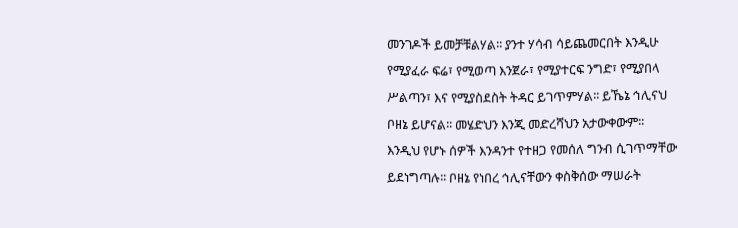መንገዶች ይመቻቹልሃል፡፡ ያንተ ሃሳብ ሳይጨመርበት እንዲሁ የሚያፈራ ፍሬ፣ የሚወጣ እንጀራ፣ የሚያተርፍ ንግድ፣ የሚያበላ ሥልጣን፣ እና የሚያስደስት ትዳር ይገጥምሃል፡፡ ይኼኔ ኅሊናህ ቦዘኔ ይሆናል፡፡ መሄድህን እንጂ መድረሻህን አታውቀውም፡፡
እንዲህ የሆኑ ሰዎች እንዳንተ የተዘጋ የመሰለ ግንብ ሲገጥማቸው ይደነግጣሉ፡፡ ቦዘኔ የነበረ ኅሊናቸውን ቀስቅሰው ማሠራት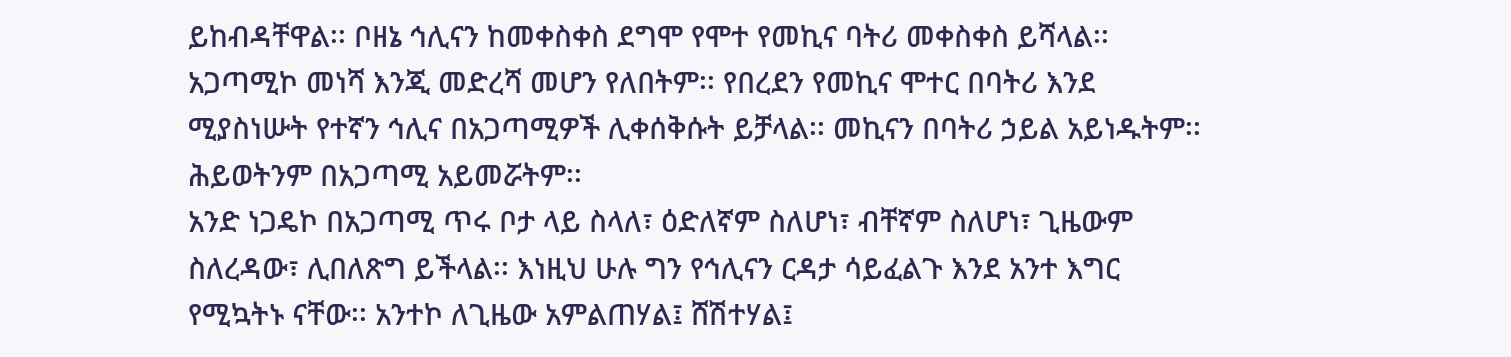ይከብዳቸዋል፡፡ ቦዘኔ ኅሊናን ከመቀስቀስ ደግሞ የሞተ የመኪና ባትሪ መቀስቀስ ይሻላል፡፡
አጋጣሚኮ መነሻ እንጂ መድረሻ መሆን የለበትም፡፡ የበረደን የመኪና ሞተር በባትሪ እንደ ሚያስነሡት የተኛን ኅሊና በአጋጣሚዎች ሊቀሰቅሱት ይቻላል፡፡ መኪናን በባትሪ ኃይል አይነዱትም፡፡ ሕይወትንም በአጋጣሚ አይመሯትም፡፡
አንድ ነጋዴኮ በአጋጣሚ ጥሩ ቦታ ላይ ስላለ፣ ዕድለኛም ስለሆነ፣ ብቸኛም ስለሆነ፣ ጊዜውም ስለረዳው፣ ሊበለጽግ ይችላል፡፡ እነዚህ ሁሉ ግን የኅሊናን ርዳታ ሳይፈልጉ እንደ አንተ እግር የሚኳትኑ ናቸው፡፡ አንተኮ ለጊዜው አምልጠሃል፤ ሸሽተሃል፤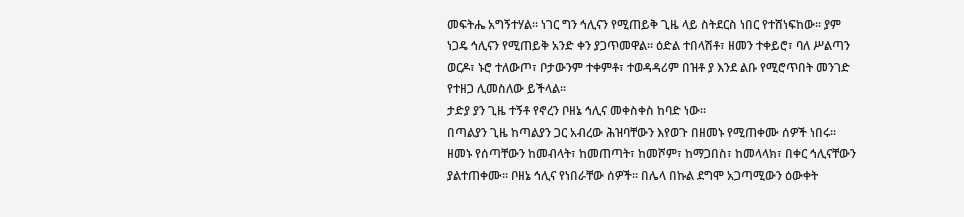መፍትሔ አግኝተሃል፡፡ ነገር ግን ኅሊናን የሚጠይቅ ጊዜ ላይ ስትደርስ ነበር የተሸነፍከው፡፡ ያም ነጋዴ ኅሊናን የሚጠይቅ አንድ ቀን ያጋጥመዋል፡፡ ዕድል ተበላሽቶ፣ ዘመን ተቀይሮ፣ ባለ ሥልጣን ወርዶ፣ ኑሮ ተለውጦ፣ ቦታውንም ተቀምቶ፣ ተወዳዳሪም በዝቶ ያ እንደ ልቡ የሚሮጥበት መንገድ የተዘጋ ሊመስለው ይችላል፡፡
ታድያ ያን ጊዜ ተኝቶ የኖረን ቦዘኔ ኅሊና መቀስቀስ ከባድ ነው፡፡
በጣልያን ጊዜ ከጣልያን ጋር አብረው ሕዝባቸውን እየወጉ በዘመኑ የሚጠቀሙ ሰዎች ነበሩ፡፡ ዘመኑ የሰጣቸውን ከመብላት፣ ከመጠጣት፣ ከመሾም፣ ከማጋበስ፣ ከመላላክ፣ በቀር ኅሊናቸውን ያልተጠቀሙ፡፡ ቦዘኔ ኅሊና የነበራቸው ሰዎች፡፡ በሌላ በኩል ደግሞ አጋጣሚውን ዕውቀት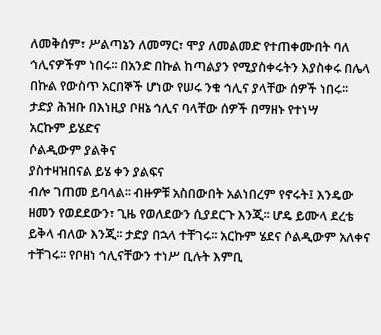ለመቅሰም፣ ሥልጣኔን ለመማር፣ ሞያ ለመልመድ የተጠቀሙበት ባለ ኅሊናዎችም ነበሩ፡፡ በአንድ በኩል ከጣልያን የሚያስቀሩትን እያስቀሩ በሌላ በኩል የውስጥ አርበኞች ሆነው የሠሩ ንቁ ኅሊና ያላቸው ሰዎች ነበሩ፡፡
ታድያ ሕዝቡ በእነዚያ ቦዘኔ ኅሊና ባላቸው ሰዎች በማዘኑ የተነሣ
አርኩም ይሄድና
ሶልዲውም ያልቅና
ያስተዛዝበናል ይሄ ቀን ያልፍና
ብሎ ገጠመ ይባላል፡፡ ብዙዎቹ አስበውበት አልነበረም የኖሩት፤ እንዴው ዘመን የወደደውን፣ ጊዜ የወለደውን ሲያደርጉ እንጂ፡፡ ሆዴ ይሙላ ደረቴ ይቅላ ብለው እንጂ፡፡ ታድያ በኋላ ተቸገሩ፡፡ አርኩም ሄደና ሶልዲውም አለቀና ተቸገሩ፡፡ የቦዘነ ኅሊናቸውን ተነሥ ቢሉት እምቢ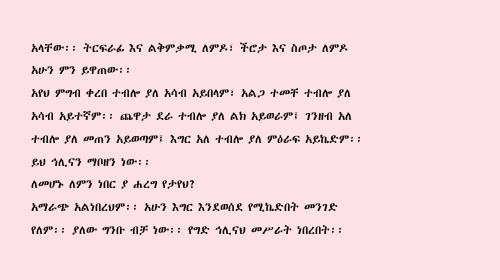አላቸው፡፡ ትርፍራፊ እና ልቅምቃሚ ለምዶ፣ ችሮታ እና ስጦታ ለምዶ አሁን ምን ይዋጠው፡፡
አየህ ምግብ ቀረበ ተብሎ ያለ አሳብ አይበላም፣ አልጋ ተመቸ ተብሎ ያለ አሳብ አይተኛም፡፡ ጨዋታ ደራ ተብሎ ያለ ልክ አይወራም፤ ገንዘብ አለ ተብሎ ያለ መጠን አይወጣም፤ እግር አለ ተብሎ ያለ ምዕራፍ አይኬድም፡፡ ይህ ኅሊናን ማቦዘን ነው፡፡
ለመሆኑ ለምን ነበር ያ ሐረግ የታየህ?
አማራጭ አልነበረህም፡፡ አሁን እግር እንደወሰደ የሚኬድበት መንገድ የለም፡፡ ያለው ግንቡ ብቻ ነው፡፡ የግድ ኅሊናህ መሥራት ነበረበት፡፡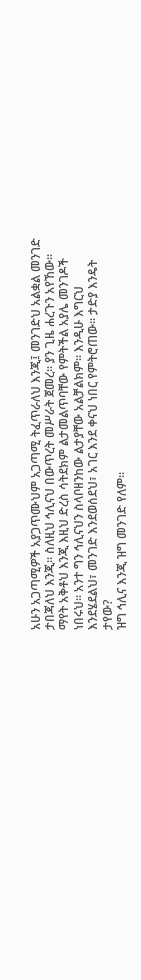አሁን አጋጣሚዎች አያጋጥሙህም አጋጣሚ ትፈጥራለህ እንጂ፤ መንገድህ አልቋል መንገድ ታበጃለህ እንጂ፡፡ ስለዚህ ኅሊናህ በውጥረት መሥራት ጀመረ፡፡ ያን ጊዜ ሐረጉን አየኸው፡፡
ማየት አቅቶህ እንጂ እዚህ ድረስ ሳትደክም ልታመልጥባቸው የምትችል አያሌ መንገዶች ነበሩህ፡፡ አንተ ግን ኅሊናህን ስላቦዘንከው ልታያቸው አልቻልክም፡፡ እንዲሁ እግርህ እንደሄደልህ፣ መንገድ እንደወሰደህ፣ አገር እንደ ቀናህ ነበር የምትሮጠው፡፡ ታድያ እንዴት ታየው?
ዝግ ኅሊና እንጂ ዝግ መንገድ የለም፡፡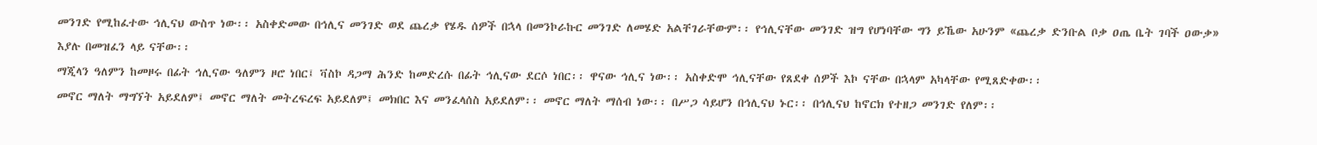መንገድ የሚከፈተው ኅሊናህ ውስጥ ነው፡፡ አስቀድመው በኅሊና መንገድ ወደ ጨረቃ የሄዱ ሰዎች በኋላ በመንኮራኩር መንገድ ለመሄድ አልቸገራቸውም፡፡ የኅሊናቸው መንገድ ዝግ የሆነባቸው ግን ይኼው አሁንም «ጨረቃ ድንቡል ቦቃ ዐጤ ቤት ገባች ዐውቃ» እያሉ በመዝፈን ላይ ናቸው፡፡
ማጂላን ዓለምን ከመዞሩ በፊት ኅሊናው ዓለምን ዞሮ ነበር፤ ቫስኮ ዳጋማ ሕንድ ከመድረሱ በፊት ኅሊናው ደርሶ ነበር፡፡ ዋናው ኅሊና ነው፡፡ አስቀድሞ ኅሊናቸው የጸደቀ ሰዎች እኮ ናቸው በኋላም አካላቸው የሚጸድቀው፡፡
መኖር ማለት ማግኘት አይደለም፤ መኖር ማለት መትረፍረፍ አይደለም፤ መክበር እና መንፈላሰስ አይደለም፡፡ መኖር ማለት ማሰብ ነው፡፡ በሥጋ ሳይሆን በኅሊናህ ኑር፡፡ በኅሊናህ ከኖርክ የተዘጋ መንገድ የለም፡፡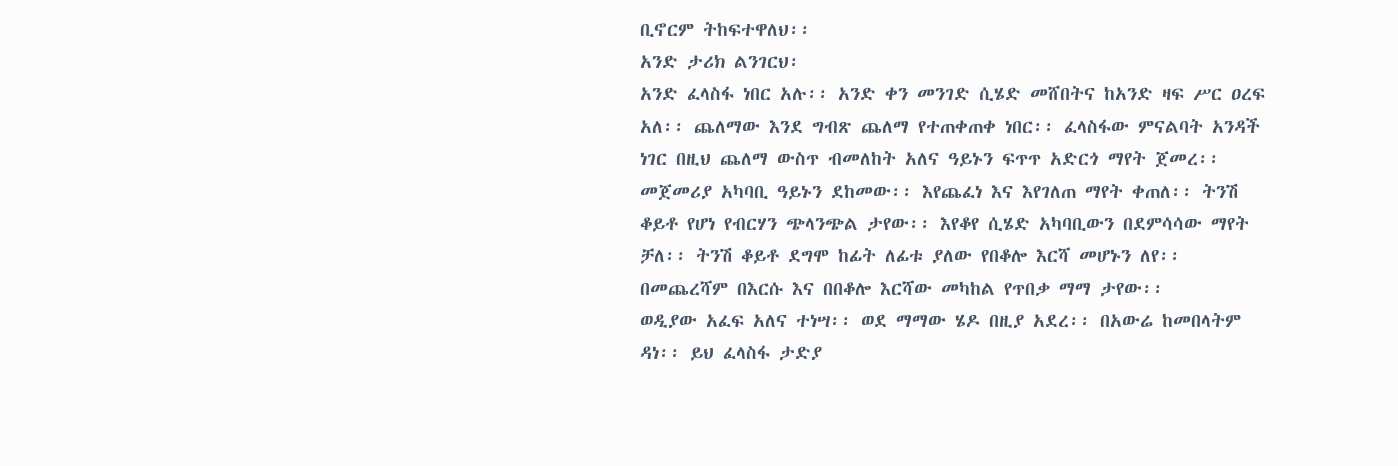ቢኖርም ትከፍተዋለህ፡፡
አንድ ታሪክ ልንገርህ፡
አንድ ፈላስፋ ነበር አሉ፡፡ አንድ ቀን መንገድ ሲሄድ መሸበትና ከአንድ ዛፍ ሥር ዐረፍ አለ፡፡ ጨለማው እንደ ግብጽ ጨለማ የተጠቀጠቀ ነበር፡፡ ፈላስፋው ምናልባት አንዳች ነገር በዚህ ጨለማ ውስጥ ብመለከት አለና ዓይኑን ፍጥጥ አድርጎ ማየት ጀመረ፡፡ መጀመሪያ አካባቢ ዓይኑን ደከመው፡፡ እየጨፈነ እና እየገለጠ ማየት ቀጠለ፡፡ ትንሽ ቆይቶ የሆነ የብርሃን ጭላንጭል ታየው፡፡ እየቆየ ሲሄድ አካባቢውን በደምሳሳው ማየት ቻለ፡፡ ትንሽ ቆይቶ ደግሞ ከፊት ለፊቱ ያለው የበቆሎ እርሻ መሆኑን ለየ፡፡ በመጨረሻም በእርሱ እና በበቆሎ እርሻው መካከል የጥበቃ ማማ ታየው፡፡
ወዲያው አፈፍ አለና ተነሣ፡፡ ወደ ማማው ሄዶ በዚያ አደረ፡፡ በአውሬ ከመበላትም ዳነ፡፡ ይህ ፈላስፋ ታድያ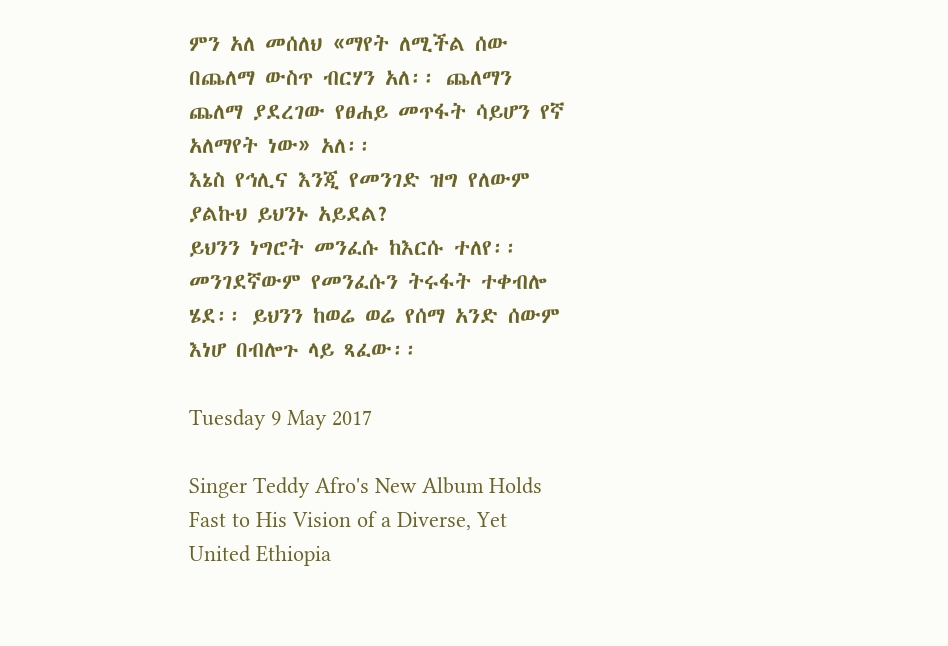ምን አለ መሰለህ «ማየት ለሚችል ሰው በጨለማ ውስጥ ብርሃን አለ፡፡ ጨለማን ጨለማ ያደረገው የፀሐይ መጥፋት ሳይሆን የኛ አለማየት ነው» አለ፡፡
እኔስ የኅሊና እንጂ የመንገድ ዝግ የለውም ያልኩህ ይህንኑ አይደል?
ይህንን ነግሮት መንፈሱ ከእርሱ ተለየ፡፡ መንገደኛውም የመንፈሱን ትሩፋት ተቀብሎ ሄደ፡፡ ይህንን ከወሬ ወሬ የሰማ አንድ ሰውም እነሆ በብሎጉ ላይ ጻፈው፡፡

Tuesday 9 May 2017

Singer Teddy Afro's New Album Holds Fast to His Vision of a Diverse, Yet United Ethiopia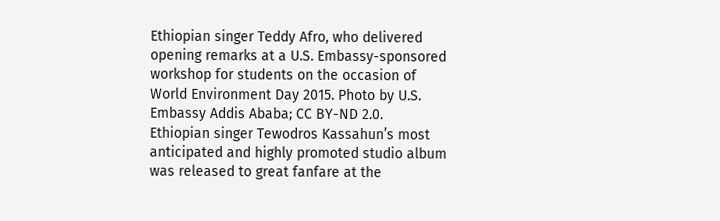Ethiopian singer Teddy Afro, who delivered opening remarks at a U.S. Embassy-sponsored workshop for students on the occasion of World Environment Day 2015. Photo by U.S. Embassy Addis Ababa; CC BY-ND 2.0.
Ethiopian singer Tewodros Kassahun’s most anticipated and highly promoted studio album was released to great fanfare at the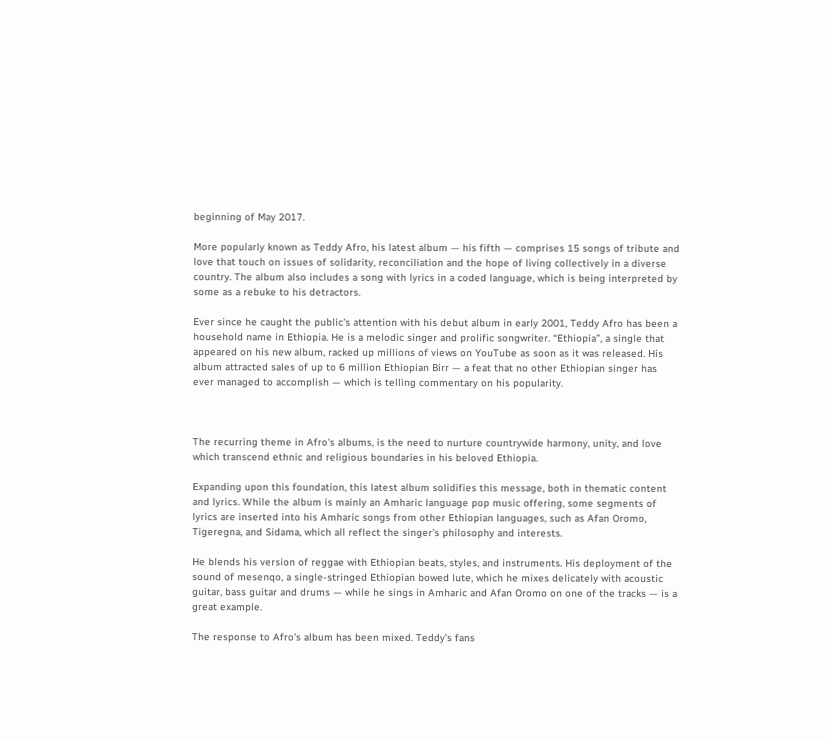beginning of May 2017.

More popularly known as Teddy Afro, his latest album — his fifth — comprises 15 songs of tribute and love that touch on issues of solidarity, reconciliation and the hope of living collectively in a diverse country. The album also includes a song with lyrics in a coded language, which is being interpreted by some as a rebuke to his detractors.

Ever since he caught the public's attention with his debut album in early 2001, Teddy Afro has been a household name in Ethiopia. He is a melodic singer and prolific songwriter. “Ethiopia”, a single that appeared on his new album, racked up millions of views on YouTube as soon as it was released. His album attracted sales of up to 6 million Ethiopian Birr — a feat that no other Ethiopian singer has ever managed to accomplish — which is telling commentary on his popularity.



The recurring theme in Afro's albums, is the need to nurture countrywide harmony, unity, and love which transcend ethnic and religious boundaries in his beloved Ethiopia.

Expanding upon this foundation, this latest album solidifies this message, both in thematic content and lyrics. While the album is mainly an Amharic language pop music offering, some segments of lyrics are inserted into his Amharic songs from other Ethiopian languages, such as Afan Oromo, Tigeregna, and Sidama, which all reflect the singer’s philosophy and interests.

He blends his version of reggae with Ethiopian beats, styles, and instruments. His deployment of the sound of mesenqo, a single-stringed Ethiopian bowed lute, which he mixes delicately with acoustic guitar, bass guitar and drums — while he sings in Amharic and Afan Oromo on one of the tracks — is a great example.

The response to Afro's album has been mixed. Teddy’s fans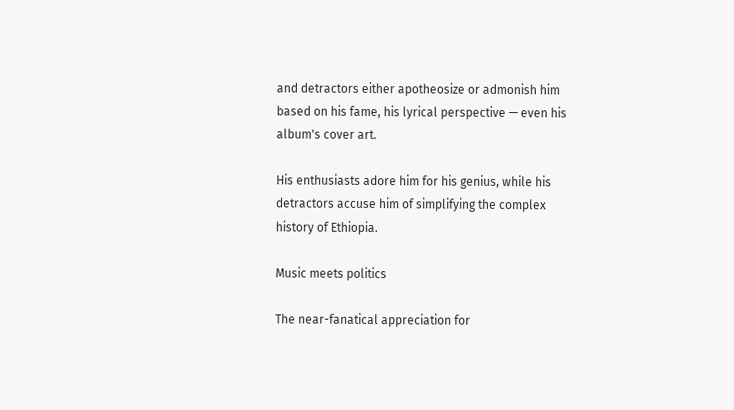and detractors either apotheosize or admonish him based on his fame, his lyrical perspective — even his album's cover art.

His enthusiasts adore him for his genius, while his detractors accuse him of simplifying the complex history of Ethiopia.

Music meets politics

The near-fanatical appreciation for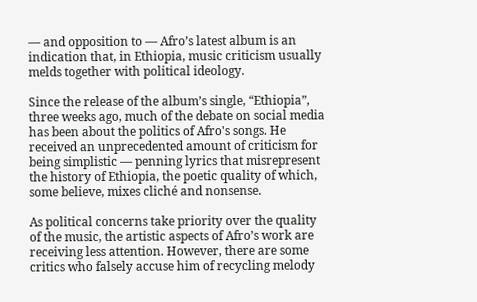— and opposition to — Afro’s latest album is an indication that, in Ethiopia, music criticism usually melds together with political ideology.

Since the release of the album’s single, “Ethiopia”, three weeks ago, much of the debate on social media has been about the politics of Afro's songs. He received an unprecedented amount of criticism for being simplistic — penning lyrics that misrepresent the history of Ethiopia, the poetic quality of which, some believe, mixes cliché and nonsense.

As political concerns take priority over the quality of the music, the artistic aspects of Afro’s work are receiving less attention. However, there are some critics who falsely accuse him of recycling melody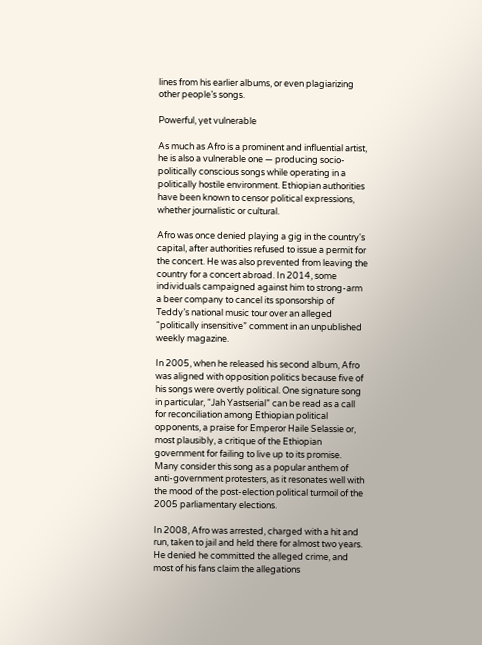lines from his earlier albums, or even plagiarizing other people’s songs.

Powerful, yet vulnerable

As much as Afro is a prominent and influential artist, he is also a vulnerable one — producing socio-politically conscious songs while operating in a politically hostile environment. Ethiopian authorities have been known to censor political expressions, whether journalistic or cultural.

Afro was once denied playing a gig in the country's capital, after authorities refused to issue a permit for the concert. He was also prevented from leaving the country for a concert abroad. In 2014, some individuals campaigned against him to strong-arm a beer company to cancel its sponsorship of Teddy’s national music tour over an alleged “politically insensitive” comment in an unpublished weekly magazine.

In 2005, when he released his second album, Afro was aligned with opposition politics because five of his songs were overtly political. One signature song in particular, “Jah Yastserial” can be read as a call for reconciliation among Ethiopian political opponents, a praise for Emperor Haile Selassie or, most plausibly, a critique of the Ethiopian government for failing to live up to its promise. Many consider this song as a popular anthem of anti-government protesters, as it resonates well with the mood of the post-election political turmoil of the 2005 parliamentary elections.

In 2008, Afro was arrested, charged with a hit and run, taken to jail and held there for almost two years. He denied he committed the alleged crime, and most of his fans claim the allegations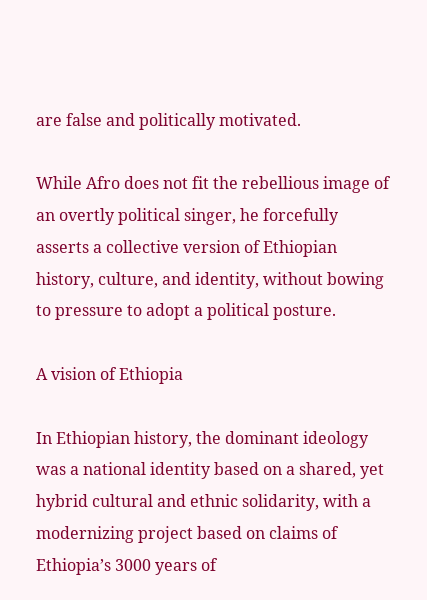are false and politically motivated.

While Afro does not fit the rebellious image of an overtly political singer, he forcefully asserts a collective version of Ethiopian history, culture, and identity, without bowing to pressure to adopt a political posture.

A vision of Ethiopia

In Ethiopian history, the dominant ideology was a national identity based on a shared, yet hybrid cultural and ethnic solidarity, with a modernizing project based on claims of Ethiopia’s 3000 years of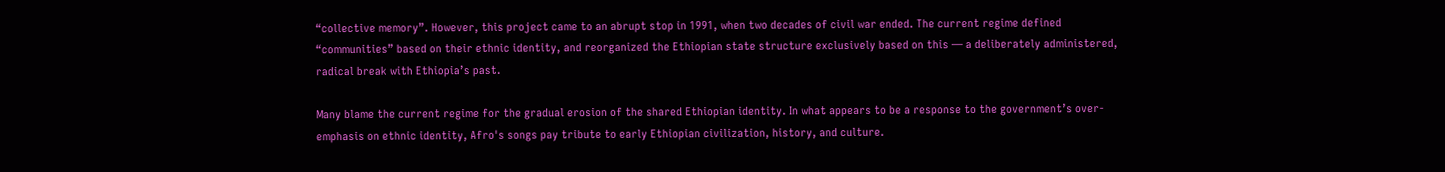“collective memory”. However, this project came to an abrupt stop in 1991, when two decades of civil war ended. The current regime defined “communities” based on their ethnic identity, and reorganized the Ethiopian state structure exclusively based on this — a deliberately administered, radical break with Ethiopia’s past.

Many blame the current regime for the gradual erosion of the shared Ethiopian identity. In what appears to be a response to the government’s over-emphasis on ethnic identity, Afro's songs pay tribute to early Ethiopian civilization, history, and culture.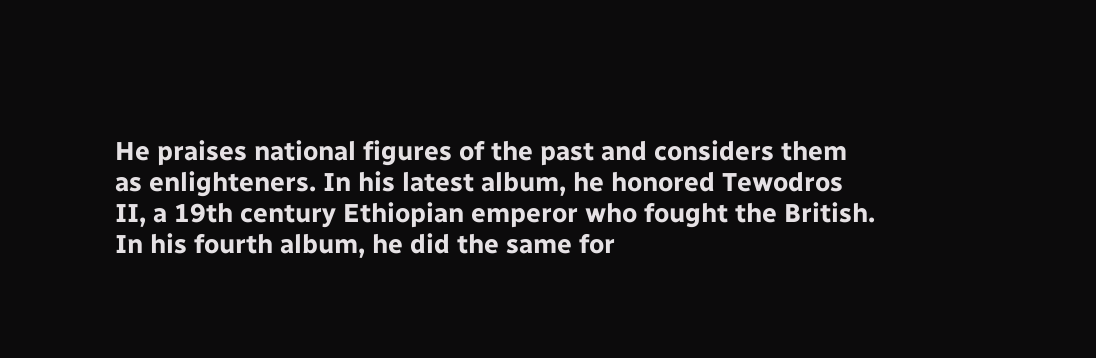He praises national figures of the past and considers them as enlighteners. In his latest album, he honored Tewodros II, a 19th century Ethiopian emperor who fought the British. In his fourth album, he did the same for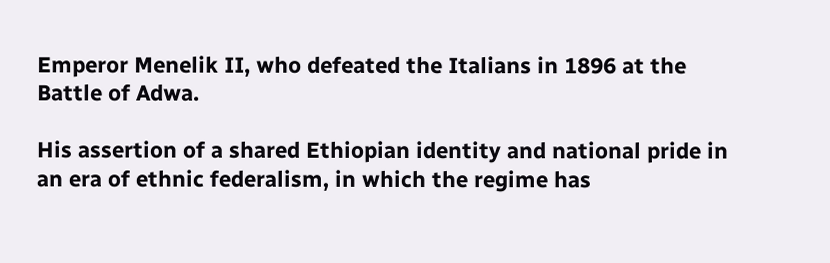Emperor Menelik II, who defeated the Italians in 1896 at the Battle of Adwa.

His assertion of a shared Ethiopian identity and national pride in an era of ethnic federalism, in which the regime has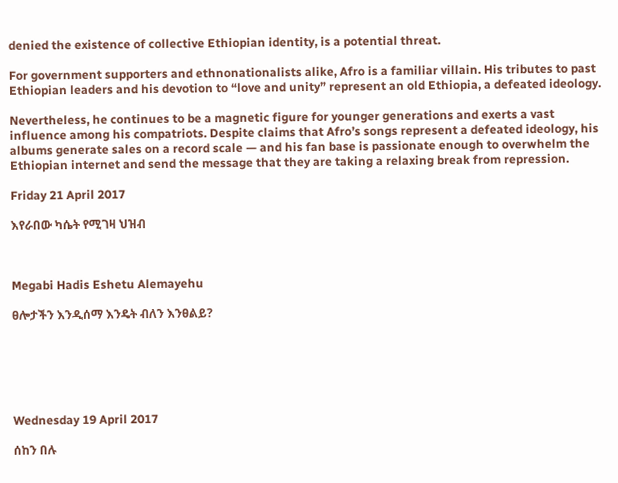denied the existence of collective Ethiopian identity, is a potential threat.

For government supporters and ethnonationalists alike, Afro is a familiar villain. His tributes to past Ethiopian leaders and his devotion to “love and unity” represent an old Ethiopia, a defeated ideology.

Nevertheless, he continues to be a magnetic figure for younger generations and exerts a vast influence among his compatriots. Despite claims that Afro’s songs represent a defeated ideology, his albums generate sales on a record scale — and his fan base is passionate enough to overwhelm the Ethiopian internet and send the message that they are taking a relaxing break from repression.

Friday 21 April 2017

እየራበው ካሴት የሚገዛ ህዝብ



Megabi Hadis Eshetu Alemayehu

ፀሎታችን እንዲሰማ እንዴት ብለን እንፀልይ?






Wednesday 19 April 2017

ሰከን በሉ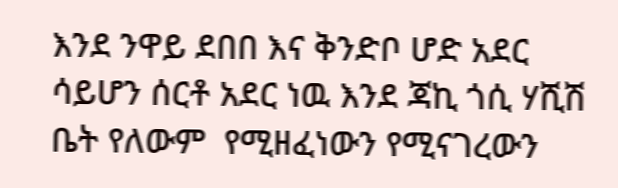እንደ ንዋይ ደበበ እና ቅንድቦ ሆድ አደር ሳይሆን ሰርቶ አደር ነዉ እንደ ጃኪ ጎሲ ሃሺሽ ቤት የለውም  የሚዘፈነውን የሚናገረውን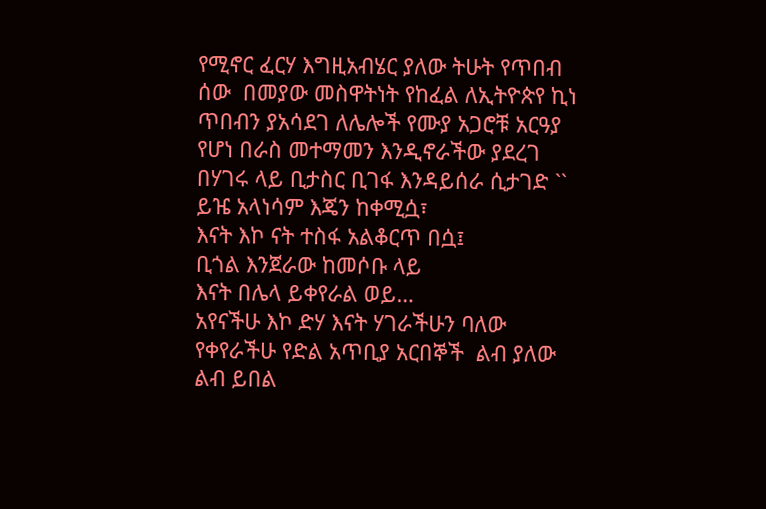የሚኖር ፈርሃ እግዚአብሄር ያለው ትሁት የጥበብ ሰው  በመያው መስዋትነት የከፈል ለኢትዮጵየ ኪነ ጥበብን ያአሳደገ ለሌሎች የሙያ አጋሮቹ አርዓያ የሆነ በራስ መተማመን እንዲኖራችው ያደረገ በሃገሩ ላይ ቢታስር ቢገፋ እንዳይሰራ ሲታገድ `` ይዤ አላነሳም እጄን ከቀሚሷ፣
እናት እኮ ናት ተስፋ አልቆርጥ በሷ፤
ቢጎል እንጀራው ከመሶቡ ላይ
እናት በሌላ ይቀየራል ወይ…
አየናችሁ እኮ ድሃ እናት ሃገራችሁን ባለው የቀየራችሁ የድል አጥቢያ አርበኞች  ልብ ያለው ልብ ይበል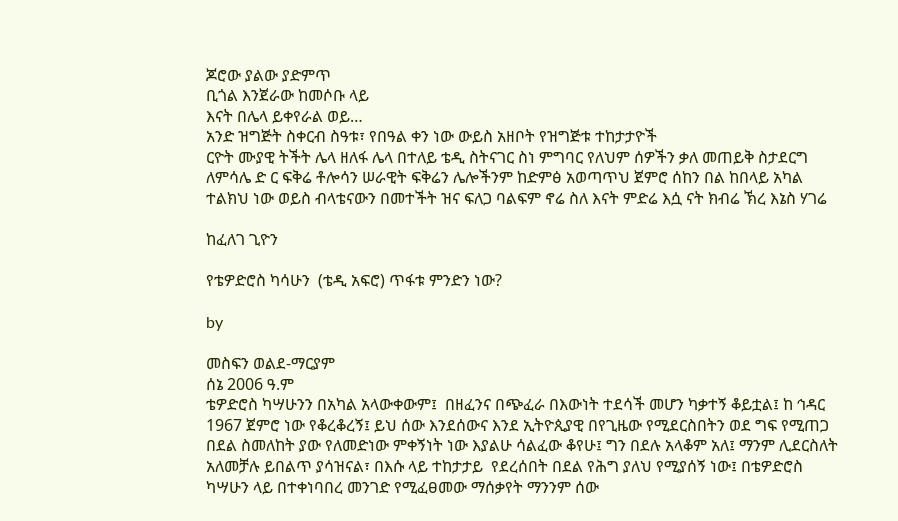ጆሮው ያልው ያድምጥ
ቢጎል እንጀራው ከመሶቡ ላይ
እናት በሌላ ይቀየራል ወይ…
አንድ ዝግጅት ስቀርብ ስዓቱ፣ የበዓል ቀን ነው ውይስ አዘቦት የዝግጅቱ ተከታታዮች
ርዮት ሙያዊ ትችት ሌላ ዘለፋ ሌላ በተለይ ቴዲ ስትናገር ስነ ምግባር የለህም ሰዎችን ቃለ መጠይቅ ስታደርግ ለምሳሌ ድ ር ፍቅሬ ቶሎሳን ሠራዊት ፍቅሬን ሌሎችንም ከድምፅ አወጣጥህ ጀምሮ ሰከን በል ከበላይ አካል ተልክህ ነው ወይስ ብላቴናውን በመተችት ዝና ፍለጋ ባልፍም ኖሬ ስለ እናት ምድሬ እሷ ናት ክብሬ ኽረ እኔስ ሃገሬ

ከፈለገ ጊዮን

የቴዎድሮስ ካሳሁን  (ቴዲ አፍሮ) ጥፋቱ ምንድን ነው?

by

መስፍን ወልደ-ማርያም
ሰኔ 2006 ዓ.ም
ቴዎድሮስ ካሣሁንን በአካል አላውቀውም፤  በዘፈንና በጭፈራ በእውነት ተደሳች መሆን ካቃተኝ ቆይቷል፤ ከ ኅዳር 1967 ጀምሮ ነው የቆረቆረኝ፤ ይህ ሰው እንደሰውና እንደ ኢትዮጲያዊ በየጊዜው የሚደርስበትን ወደ ግፍ የሚጠጋ በደል ስመለከት ያው የለመድነው ምቀኝነት ነው እያልሁ ሳልፈው ቆየሁ፤ ግን በደሉ አላቆም አለ፤ ማንም ሊደርስለት አለመቻሉ ይበልጥ ያሳዝናል፣ በእሱ ላይ ተከታታይ  የደረሰበት በደል የሕግ ያለህ የሚያሰኝ ነው፤ በቴዎድሮስ ካሣሁን ላይ በተቀነባበረ መንገድ የሚፈፀመው ማሰቃየት ማንንም ሰው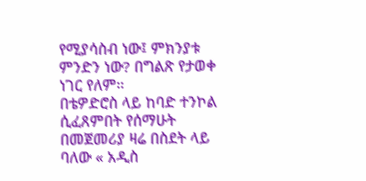የሚያሳስብ ነው፤ ምክንያቱ ምንድን ነው? በግልጽ የታወቀ ነገር የለም።
በቴዎድሮስ ላይ ከባድ ተንኮል ሲፈጸምበት የሰማሁት በመጀመሪያ ዛሬ በስደት ላይ ባለው « አዲስ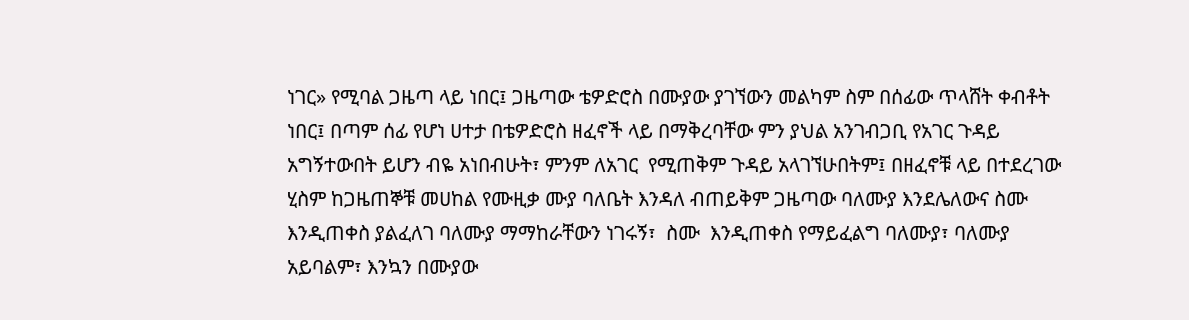ነገር» የሚባል ጋዜጣ ላይ ነበር፤ ጋዜጣው ቴዎድሮስ በሙያው ያገኘውን መልካም ስም በሰፊው ጥላሸት ቀብቶት ነበር፤ በጣም ሰፊ የሆነ ሀተታ በቴዎድሮስ ዘፈኖች ላይ በማቅረባቸው ምን ያህል አንገብጋቢ የአገር ጉዳይ አግኝተውበት ይሆን ብዬ አነበብሁት፣ ምንም ለአገር  የሚጠቅም ጉዳይ አላገኘሁበትም፤ በዘፈኖቹ ላይ በተደረገው ሂስም ከጋዜጠኞቹ መሀከል የሙዚቃ ሙያ ባለቤት እንዳለ ብጠይቅም ጋዜጣው ባለሙያ እንደሌለውና ስሙ እንዲጠቀስ ያልፈለገ ባለሙያ ማማከራቸውን ነገሩኝ፣  ስሙ  እንዲጠቀስ የማይፈልግ ባለሙያ፣ ባለሙያ አይባልም፣ እንኳን በሙያው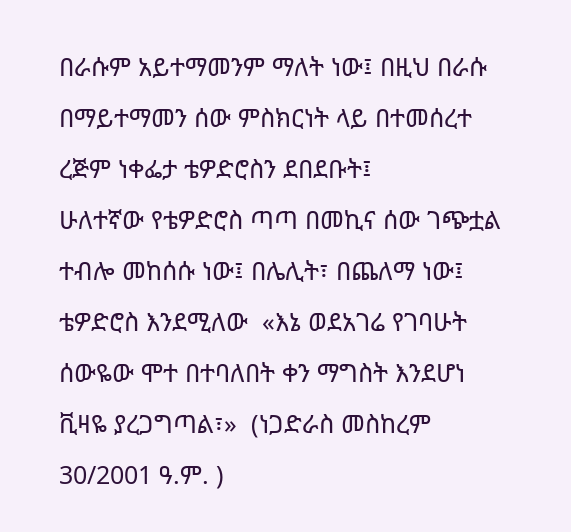በራሱም አይተማመንም ማለት ነው፤ በዚህ በራሱ በማይተማመን ሰው ምስክርነት ላይ በተመሰረተ ረጅም ነቀፌታ ቴዎድሮስን ደበደቡት፤
ሁለተኛው የቴዎድሮስ ጣጣ በመኪና ሰው ገጭቷል ተብሎ መከሰሱ ነው፤ በሌሊት፣ በጨለማ ነው፤ ቴዎድሮስ እንደሚለው  «እኔ ወደአገሬ የገባሁት ሰውዬው ሞተ በተባለበት ቀን ማግስት እንደሆነ ቪዛዬ ያረጋግጣል፣»  (ነጋድራስ መስከረም 30/2001 ዓ.ም. )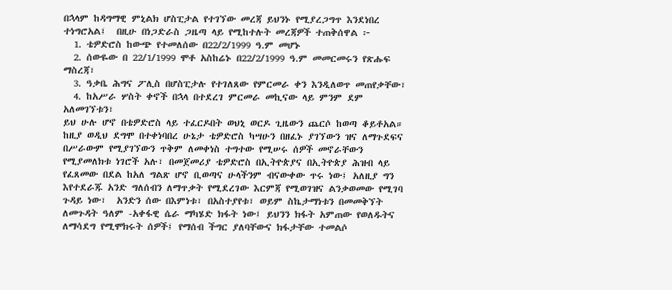በኋላም ከዳግማዊ ምኒልክ ሆስፒታል የተገኘው መረጃ ይህንኑ የሚያረጋግጥ እንደነበረ ተነግሮአል፤  በዚሁ በነጋድራስ ጋዜጣ ላይ የሚከተሉት መረጃዎች ተጠቅሰዋል ፦
  1. ቴዎድሮስ ከውጭ የተመለሰው በ22/2/1999 ዓ.ም መሆኑ
  2. ሰውዬው በ 22/1/1999 ሞቶ አስከሬኑ በ22/2/1999 ዓ.ም መመርመሩን የጽሑፍ ማስረጃ፣
  3. ዓቃቤ ሕግና ፖሊስ በሆስፒታሉ የተገለጸው የምርመራ ቀን እንዲለወጥ መጠየቃቸው፣
  4. ከአሥራ ሦስት ቀኖች በኋላ በተደረገ ምርመራ መኪናው ላይ ምንም ደም አለመገኘቱን፣
ይህ ሁሉ ሆኖ በቴዎድሮስ ላይ ተፈርዶበት ወህኒ ወርዶ ጊዜውን ጨርሶ ከወጣ ቆይቶአል።
ከዚያ ወዲህ ደግሞ በተቀነባበረ ሁኔታ ቴዎድሮስ ካሣሁን በዘፈኑ ያገኘውን ዝና ለማጉደፍና በሥራውም የሚያገኘውን ጥቅም ለመቀነስ ተግተው የሚሠሩ ሰዎች መኖራቸውን የሚያመለክቱ ነገሮች አሉ፣ በመጀመሪያ ቴዎድሮስ በኢትዮጵያና በኢትዮጵያ ሕዝብ ላይ የፈጸመው በደል ከአለ ግልጽ ሆኖ ቢወጣና ሁላችንም ብናውቀው ጥሩ ነው፤ አለዚያ ግን እየተደራጁ አንድ ግለሰብን ለማጥቃት የሚደረገው እርምጃ የሚወገዝና ልንቃወመው የሚገባ ጉዳይ ነው፣  አንድን ሰው በእምነቱ፣ በአስተያየቱ፣ ወይም ስኬታማነቱን በመመቅኘት ለመጉዳት ዓለም -አቀፋዊ ሴራ ማካሄድ ክፋት ነው፤ ይህንን ክፋት አምጠው የወለዱትና ለማሳደግ የሚሞክሩት ሰዎች፤ የማሰብ ችግር ያለባቸውና ክፋታቸው ተመልሶ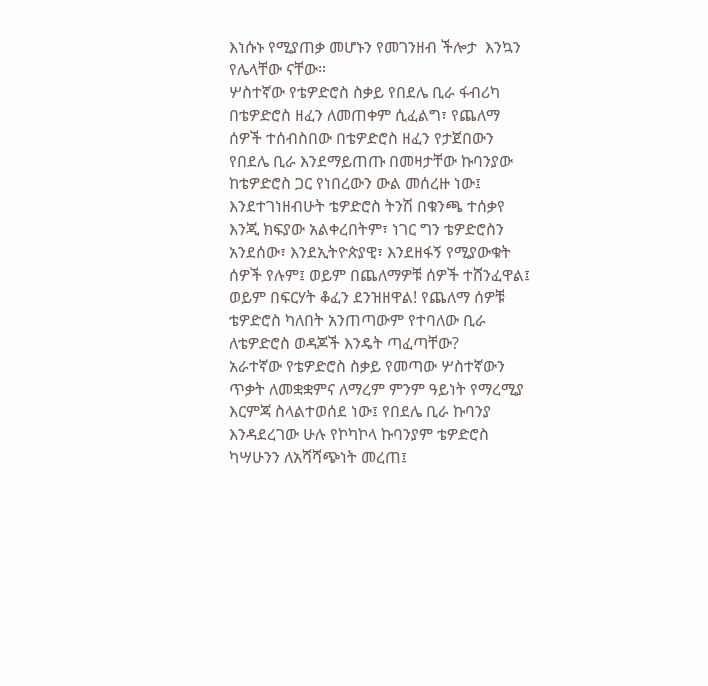እነሱኑ የሚያጠቃ መሆኑን የመገንዘብ ችሎታ  እንኳን የሌላቸው ናቸው።
ሦስተኛው የቴዎድሮስ ስቃይ የበደሌ ቢራ ፋብሪካ በቴዎድሮስ ዘፈን ለመጠቀም ሲፈልግ፣ የጨለማ ሰዎች ተሰብስበው በቴዎድሮስ ዘፈን የታጀበውን የበደሌ ቢራ እንደማይጠጡ በመዛታቸው ኩባንያው ከቴዎድሮስ ጋር የነበረውን ውል መሰረዙ ነው፤  እንደተገነዘብሁት ቴዎድሮስ ትንሽ በቁንጫ ተሰቃየ እንጂ ክፍያው አልቀረበትም፣ ነገር ግን ቴዎድሮስን አንደሰው፣ እንደኢትዮጵያዊ፣ እንደዘፋኝ የሚያውቁት ሰዎች የሉም፤ ወይም በጨለማዎቹ ሰዎች ተሸንፈዋል፤ ወይም በፍርሃት ቆፈን ደንዝዘዋል! የጨለማ ሰዎቹ ቴዎድሮስ ካለበት አንጠጣውም የተባለው ቢራ ለቴዎድሮስ ወዳጆች እንዴት ጣፈጣቸው?
አራተኛው የቴዎድሮስ ስቃይ የመጣው ሦስተኛውን ጥቃት ለመቋቋምና ለማረም ምንም ዓይነት የማረሚያ እርምጃ ስላልተወሰደ ነው፤ የበደሌ ቢራ ኩባንያ እንዳደረገው ሁሉ የኮካኮላ ኩባንያም ቴዎድሮስ ካሣሁንን ለአሻሻጭነት መረጠ፤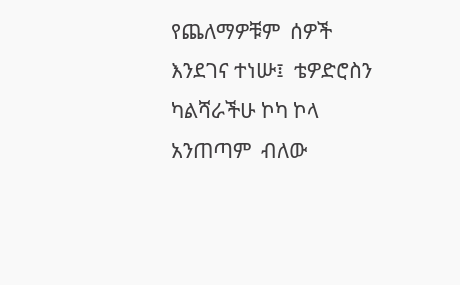የጨለማዎቹም  ሰዎች እንደገና ተነሡ፤  ቴዎድሮስን ካልሻራችሁ ኮካ ኮላ አንጠጣም  ብለው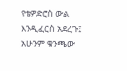የቴዎድሮስ ውል እንዲፈርስ አደረጉ፤  አሁንም ቁንጫው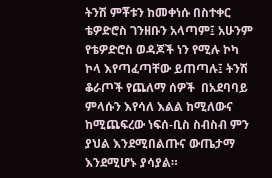ትንሽ ምቾቱን ከመቀነሱ በስተቀር ቴዎድሮስ ገንዘቡን አላጣም፤ አሁንም የቴዎድሮስ ወዳጆች ነን የሚሉ ኮካ ኮላ እየጣፈጣቸው ይጠጣሉ፤ ትንሽ ቆራጦች የጨለማ ሰዎች  በአደባባይ ምላሱን እየሳለ እልል ከሚለውና ከሚጨፍረው ነፍሰ-ቢስ ስብስብ ምን ያህል እንደሚበልጡና ውጤታማ እንደሚሆኑ ያሳያል።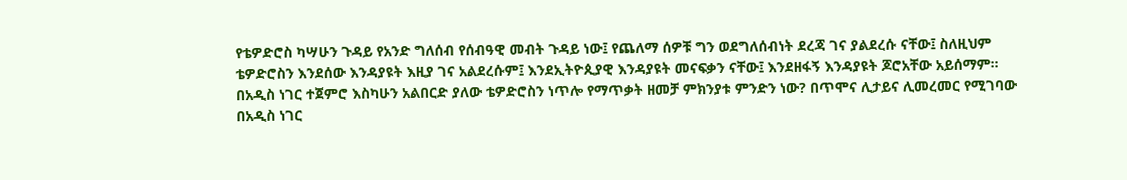የቴዎድሮስ ካሣሁን ጉዳይ የአንድ ግለሰብ የሰብዓዊ መብት ጉዳይ ነው፤ የጨለማ ሰዎቹ ግን ወደግለሰብነት ደረጃ ገና ያልደረሱ ናቸው፤ ስለዚህም ቴዎድሮስን እንደሰው እንዳያዩት እዚያ ገና አልደረሱም፤ እንደኢትዮጲያዊ እንዳያዩት መናፍቃን ናቸው፤ እንደዘፋኝ እንዳያዩት ጆሮአቸው አይሰማም።
በአዲስ ነገር ተጀምሮ እስካሁን አልበርድ ያለው ቴዎድሮስን ነጥሎ የማጥቃት ዘመቻ ምክንያቱ ምንድን ነው? በጥሞና ሊታይና ሊመረመር የሚገባው በአዲስ ነገር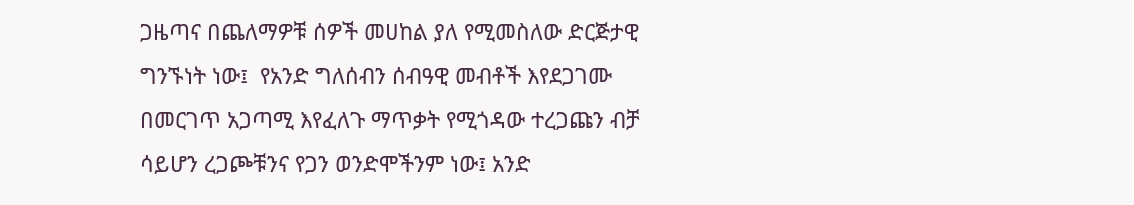ጋዜጣና በጨለማዎቹ ሰዎች መሀከል ያለ የሚመስለው ድርጅታዊ ግንኙነት ነው፤  የአንድ ግለሰብን ሰብዓዊ መብቶች እየደጋገሙ በመርገጥ አጋጣሚ እየፈለጉ ማጥቃት የሚጎዳው ተረጋጩን ብቻ ሳይሆን ረጋጮቹንና የጋን ወንድሞችንም ነው፤ አንድ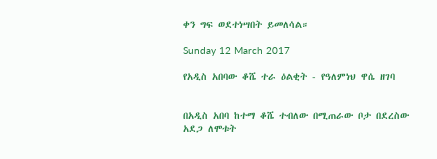ቀን ግፍ ወደተነሣበት ይመለሳል።

Sunday 12 March 2017

የአዲስ አበባው ቆሼ ተራ ዕልቂት - የዓለምነህ ዋሴ ዘገባ


በአዲስ አበባ ከተማ ቆሼ ተብለው በሚጠራው ቦታ በደረስው አደጋ ለሞቱት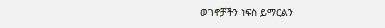ወገኖቻችን ነፍስ ይማርልን